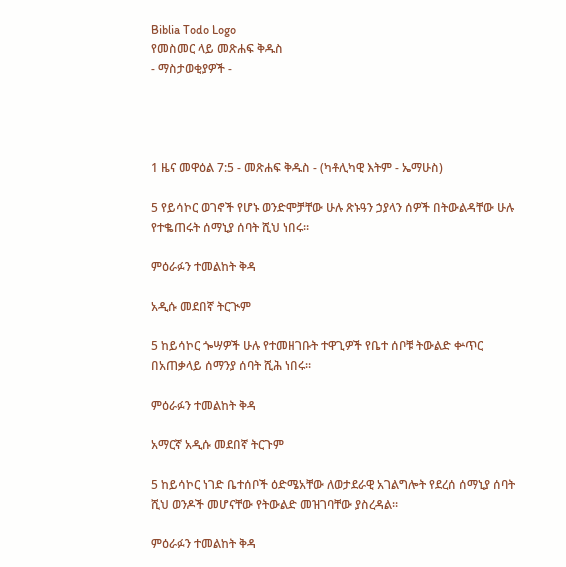Biblia Todo Logo
የመስመር ላይ መጽሐፍ ቅዱስ
- ማስታወቂያዎች -




1 ዜና መዋዕል 7:5 - መጽሐፍ ቅዱስ - (ካቶሊካዊ እትም - ኤማሁስ)

5 የይሳኮር ወገኖች የሆኑ ወንድሞቻቸው ሁሉ ጽኑዓን ኃያላን ሰዎች በትውልዳቸው ሁሉ የተቈጠሩት ሰማኒያ ሰባት ሺህ ነበሩ።

ምዕራፉን ተመልከት ቅዳ

አዲሱ መደበኛ ትርጒም

5 ከይሳኮር ጐሣዎች ሁሉ የተመዘገቡት ተዋጊዎች የቤተ ሰቦቹ ትውልድ ቍጥር በአጠቃላይ ሰማንያ ሰባት ሺሕ ነበሩ።

ምዕራፉን ተመልከት ቅዳ

አማርኛ አዲሱ መደበኛ ትርጉም

5 ከይሳኮር ነገድ ቤተሰቦች ዕድሜአቸው ለወታደራዊ አገልግሎት የደረሰ ሰማኒያ ሰባት ሺህ ወንዶች መሆናቸው የትውልድ መዝገባቸው ያስረዳል።

ምዕራፉን ተመልከት ቅዳ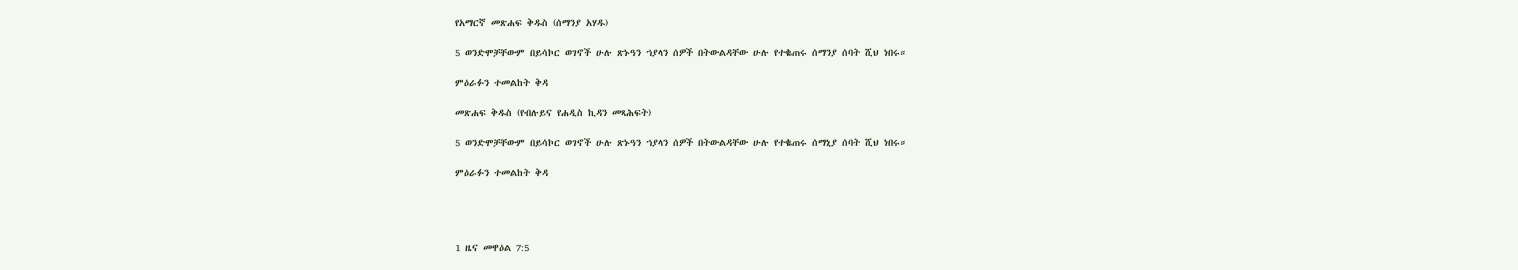የአማርኛ መጽሐፍ ቅዱስ (ሰማንያ አሃዱ)

5 ወንድሞቻቸውም በይሳኮር ወገኖች ሁሉ ጽኑዓን ኀያላን ሰዎች በትውልዳቸው ሁሉ የተቈጠሩ ሰማንያ ሰባት ሺህ ነበሩ።

ምዕራፉን ተመልከት ቅዳ

መጽሐፍ ቅዱስ (የብሉይና የሐዲስ ኪዳን መጻሕፍት)

5 ወንድሞቻቸውም በይሳኮር ወገኖች ሁሉ ጽኑዓን ኀያላን ሰዎች በትውልዳቸው ሁሉ የተቈጠሩ ሰማኒያ ሰባት ሺህ ነበሩ።

ምዕራፉን ተመልከት ቅዳ




1 ዜና መዋዕል 7:5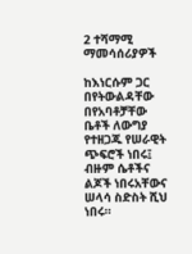2 ተሻማሚ ማመሳሰሪያዎች

ከእነርሱም ጋር በየትውልዳቸው በየአባቶቻቸው ቤቶች ለውግያ የተዘጋጁ የሠራዊት ጭፍሮች ነበሩ፤ ብዙም ሴቶችና ልጆች ነበሩአቸውና ሠላሳ ስድስት ሺህ ነበሩ።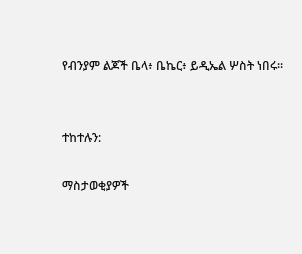የብንያም ልጆች ቤላ፥ ቤኬር፥ ይዲኤል ሦስት ነበሩ።


ተከተሉን:

ማስታወቂያዎች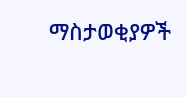ማስታወቂያዎች